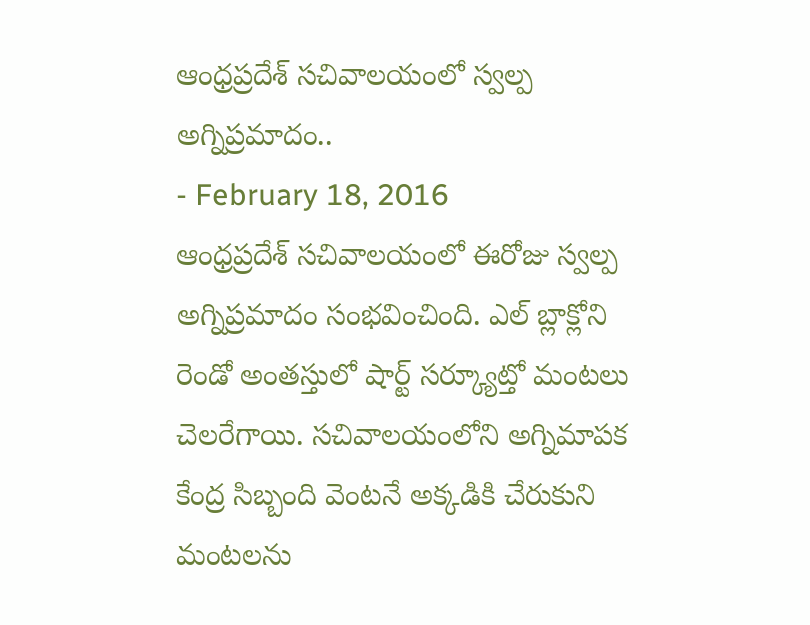ఆంధ్రప్రదేశ్ సచివాలయంలో స్వల్ప అగ్నిప్రమాదం..
- February 18, 2016
ఆంధ్రప్రదేశ్ సచివాలయంలో ఈరోజు స్వల్ప అగ్నిప్రమాదం సంభవించింది. ఎల్ బ్లాక్లోని రెండో అంతస్తులో షార్ట్ సర్క్యూట్తో మంటలు చెలరేగాయి. సచివాలయంలోని అగ్నిమాపక కేంద్ర సిబ్బంది వెంటనే అక్కడికి చేరుకుని మంటలను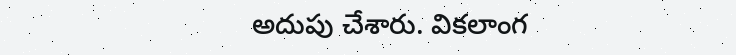అదుపు చేశారు. వికలాంగ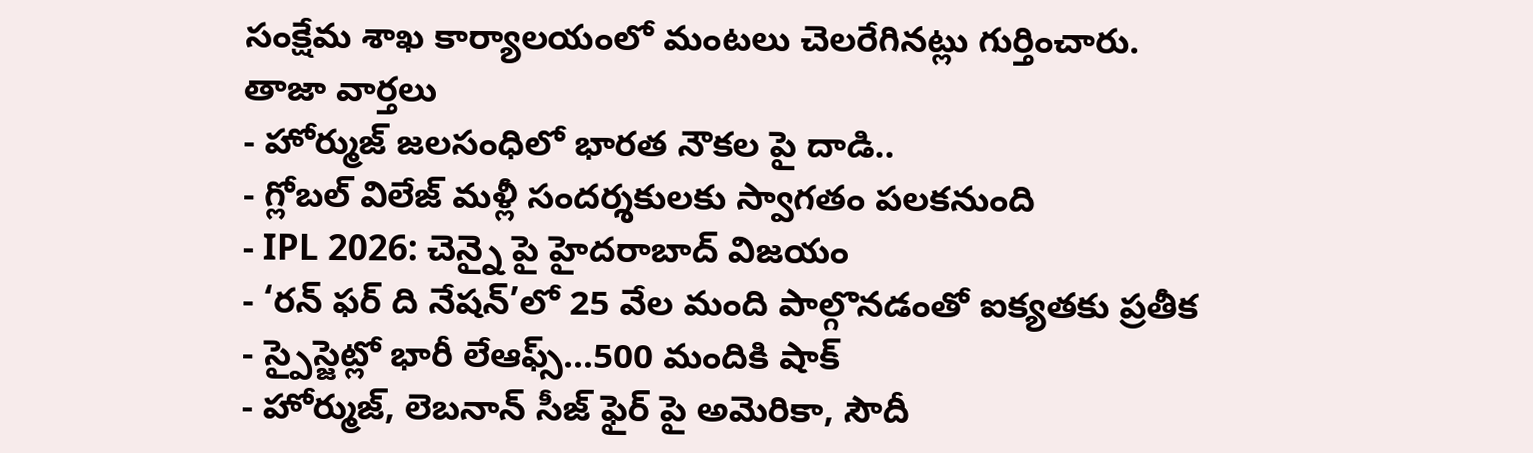సంక్షేమ శాఖ కార్యాలయంలో మంటలు చెలరేగినట్లు గుర్తించారు.
తాజా వార్తలు
- హోర్ముజ్ జలసంధిలో భారత నౌకల పై దాడి..
- గ్లోబల్ విలేజ్ మళ్లీ సందర్శకులకు స్వాగతం పలకనుంది
- IPL 2026: చెన్నై పై హైదరాబాద్ విజయం
- ‘రన్ ఫర్ ది నేషన్’లో 25 వేల మంది పాల్గొనడంతో ఐక్యతకు ప్రతీక
- స్పైస్జెట్లో భారీ లేఆఫ్స్…500 మందికి షాక్
- హోర్ముజ్, లెబనాన్ సీజ్ ఫైర్ పై అమెరికా, సౌదీ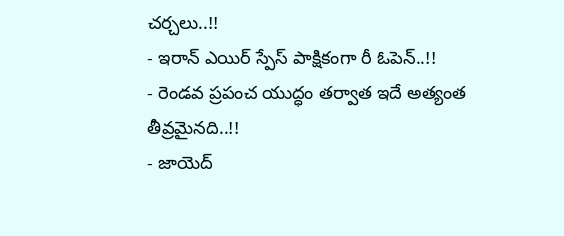చర్చలు..!!
- ఇరాన్ ఎయిర్ స్పేస్ పాక్షికంగా రీ ఓపెన్..!!
- రెండవ ప్రపంచ యుద్ధం తర్వాత ఇదే అత్యంత తీవ్రమైనది..!!
- జాయెద్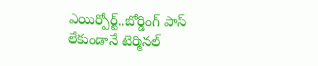ఎయిర్పోర్ట్..బోర్డింగ్ పాస్ లేకుండానే టెర్మినల్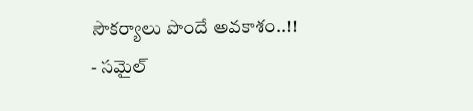సౌకర్యాలు పొందే అవకాశం..!!
- సమైల్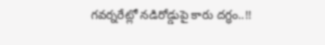గవర్నరేట్లో నడిరోడ్డుపై కారు దగ్ధం..!!